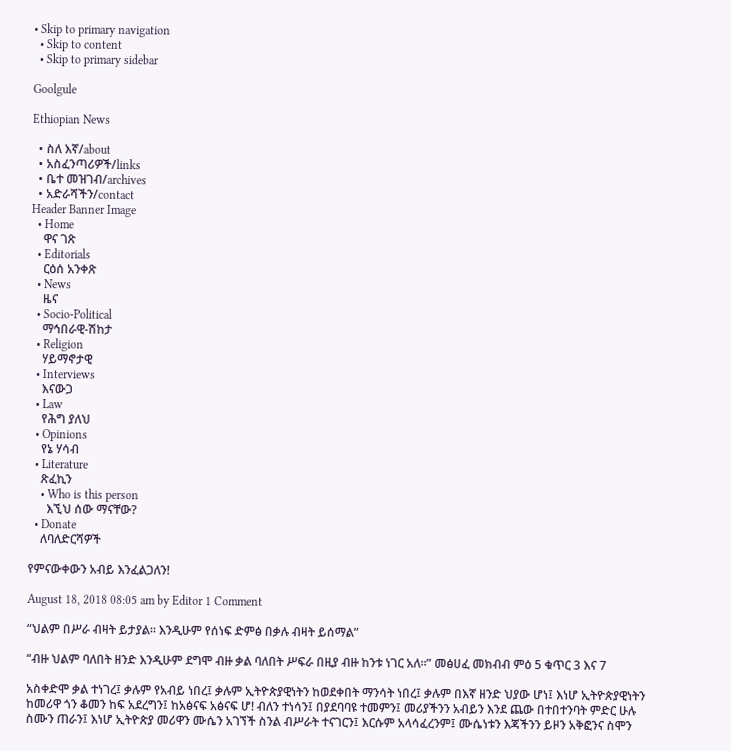• Skip to primary navigation
  • Skip to content
  • Skip to primary sidebar

Goolgule

Ethiopian News

  • ስለ እኛ/about
  • አስፈንጣሪዎች/links
  • ቤተ መዝገብ/archives
  • አድራሻችን/contact
Header Banner Image
  • Home
    ዋና ገጽ
  • Editorials
    ርዕሰ አንቀጽ
  • News
    ዜና
  • Socio-Political
    ማኅበራዊ-ሽከታ
  • Religion
    ሃይማኖታዊ
  • Interviews
    እናውጋ
  • Law
    የሕግ ያለህ
  • Opinions
    የኔ ሃሳብ
  • Literature
    ጽፈኪን
    • Who is this person
      እኚህ ሰው ማናቸው?
  • Donate
    ለባለድርሻዎች

የምናውቀውን አብይ እንፈልጋለን!

August 18, 2018 08:05 am by Editor 1 Comment

“ህልም በሥራ ብዛት ይታያል። እንዲሁም የሰነፍ ድምፅ በቃሉ ብዛት ይሰማል”

“ብዙ ህልም ባለበት ዘንድ እንዲሁም ደግሞ ብዙ ቃል ባለበት ሥፍራ በዚያ ብዙ ከንቱ ነገር አለ።” መፅሀፈ መክብብ ምዕ 5 ቁጥር 3 እና 7

አስቀድሞ ቃል ተነገረ፤ ቃሉም የአብይ ነበረ፤ ቃሉም ኢትዮጵያዊነትን ከወደቀበት ማንሳት ነበረ፤ ቃሉም በእኛ ዘንድ ህያው ሆነ፤ እነሆ ኢትዮጵያዊነትን ከመሪዋ ጎን ቆመን ከፍ አደረግን፤ ከአፅናፍ አፅናፍ ሆ! ብለን ተነሳን፤ በያደባባዩ ተመምን፤ መሪያችንን አብይን እንደ ጨው በተበተንባት ምድር ሁሉ ስሙን ጠራን፤ እነሆ ኢትዮጵያ መሪዋን ሙሴን አገኘች ስንል ብሥራት ተናገርን፤ እርሱም አላሳፈረንም፤ ሙሴነቱን እጃችንን ይዞን አቅፎንና ስሞን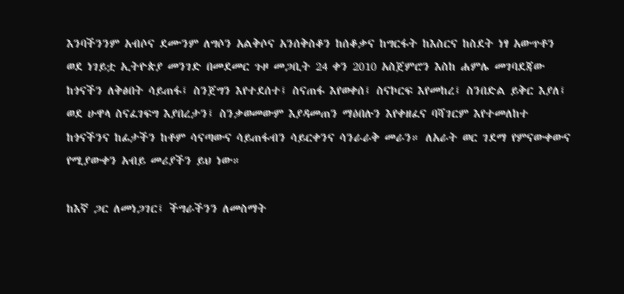እንባችንንም አብሶና ደሙንም ለግሶን አልቅሶና አንሰቅስቆን ከሰቆቃና ከግርፋት ከእስርና ከስደት ነፃ አውጥቶን ወደ ነገይቷ ኢትዮጵያ መንገድ በመደመር ጉዞ መጋቢት 24 ቀን 2010 አስጀምሮን እስከ ሐምሌ መገባደጃው ከጎናችን ለቅፅበት ሳይጠፋ፤ ስንጀግን እየተደሰተ፤ ስናጠፋ እየወቀሰ፤ ስናኮርፍ እየመከረ፤ ስንበድል ይቅር እያለ፤ ወደ ሁዋላ ስናፈገፍግ እያበረታን፤ ስንቃወመውም እያዳመጠን ማዕበሉን እየቀዘፈና ባሻገርም እየተመለከተ ከጎናችንና ከፊታችን ከቶም ሳናጣውና ሳይጠፋብን ሳይርቀንና ሳንራራቅ መራን። ለአራት ወር ገደማ የምናውቀውና የሚያውቀን አብይ መሪያችን ይህ ነው።

ከእኛ ጋር ለመነጋገር፤ ችግራችንን ለመስማት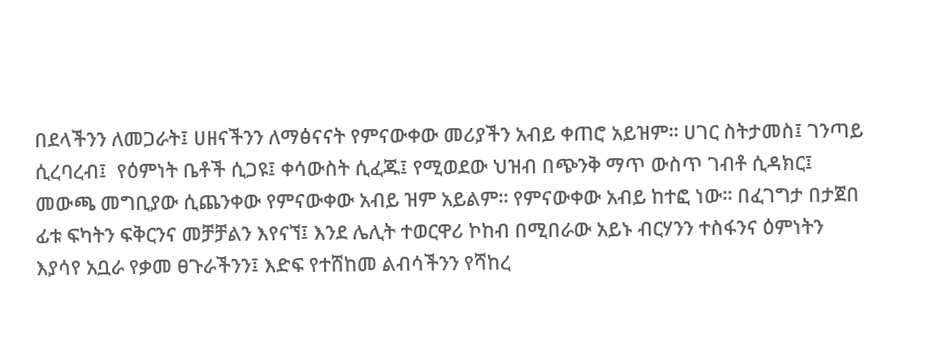በደላችንን ለመጋራት፤ ሀዘናችንን ለማፅናናት የምናውቀው መሪያችን አብይ ቀጠሮ አይዝም። ሀገር ስትታመስ፤ ገንጣይ ሲረባረብ፤  የዕምነት ቤቶች ሲጋዩ፤ ቀሳውስት ሲፈጁ፤ የሚወደው ህዝብ በጭንቅ ማጥ ውስጥ ገብቶ ሲዳክር፤ መውጫ መግቢያው ሲጨንቀው የምናውቀው አብይ ዝም አይልም። የምናውቀው አብይ ከተፎ ነው። በፈገግታ በታጀበ ፊቱ ፍካትን ፍቅርንና መቻቻልን እየናኘ፤ እንደ ሌሊት ተወርዋሪ ኮከብ በሚበራው አይኑ ብርሃንን ተስፋንና ዕምነትን እያሳየ አቧራ የቃመ ፀጉራችንን፤ እድፍ የተሸከመ ልብሳችንን የሻከረ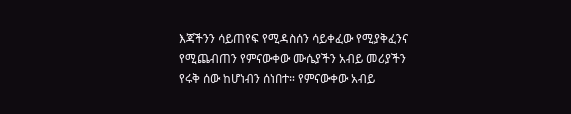እጃችንን ሳይጠየፍ የሚዳስሰን ሳይቀፈው የሚያቅፈንና የሚጨብጠን የምናውቀው ሙሴያችን አብይ መሪያችን የሩቅ ሰው ከሆነብን ሰነበተ። የምናውቀው አብይ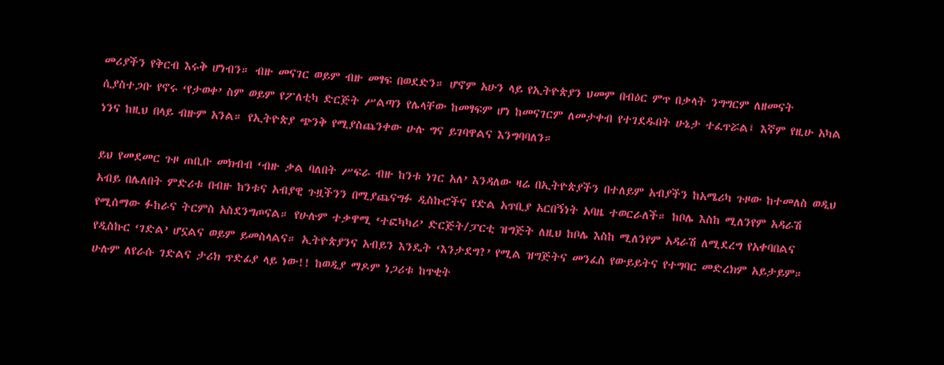መሪያችን የቅርብ እሩቅ ሆነብን። ብዙ መናገር ወይም ብዙ መፃፍ በወደድን። ሆኖም አሁን ላይ የኢትዮጵያን ህመም በብዕር ምጥ በቃላት ንግግርም ለዘመናት ሲያስተጋቡ የኖሩ ‘የታወቀ’ ስም ወይም የፖለቲካ ድርጅት ሥልጣን የሌላቸው ከመፃፍም ሆነ ከመናገርም ለመታቀብ የተገደዱበት ሁኔታ ተፈጥሯል፤ እኛም የዚሁ አካል ነንና ከዚህ በላይ ብዙም አንል። የኢትዮጵያ ጭንቅ የሚያስጨንቀው ሁሉ ግና ይገባዋልና እንግባባለን።

ይህ የመደመር ጉዞ ጠቢቡ መክብብ ‘ብዙ ቃል ባለበት ሥፍራ ብዙ ከንቱ ነገር አለ’ እንዳለው ዛሬ በኢትዮጵያችን በተለይም አብያችን ከአሜሪካ ጉዞው ከተመለስ ወዲህ  አብይ በሌለበት ምድሪቱ በብዙ ከንቱና አብያዊ ጉዟችንን በሚያጨናግፉ ዲስኩሮችና የድል አጥቢያ አርበኝነት አባዜ ተወርራለች። ከቦሌ እስከ ሚለንየም አዳራሽ የሚሰማው ፉከራና ትርምስ አስደንግጦናል። የሁሉም ተቃዋሚ ‘ተፎካካሪ’ ድርጅት/ፓርቲ ዝግጅት ለዚህ ከቦሌ እስከ ሚለንየም አዳራሽ ለሚደረግ የአቀባበልና የዲስኩር ‘ገድል’ ሆኗልና ወይም ይመስላልና። ኢትዮጵያንና አብይን እንዴት ‘እንታደግ?’ የሚል ዝግጅትና መንፈስ የውይይትና የተግባር መድረክም አይታይም። ሁሉም ለየራሱ ገድልና ታሪክ ጥድፊያ ላይ ነው!! ከወዲያ ማዶም ነጋሪቱ ከጥቂት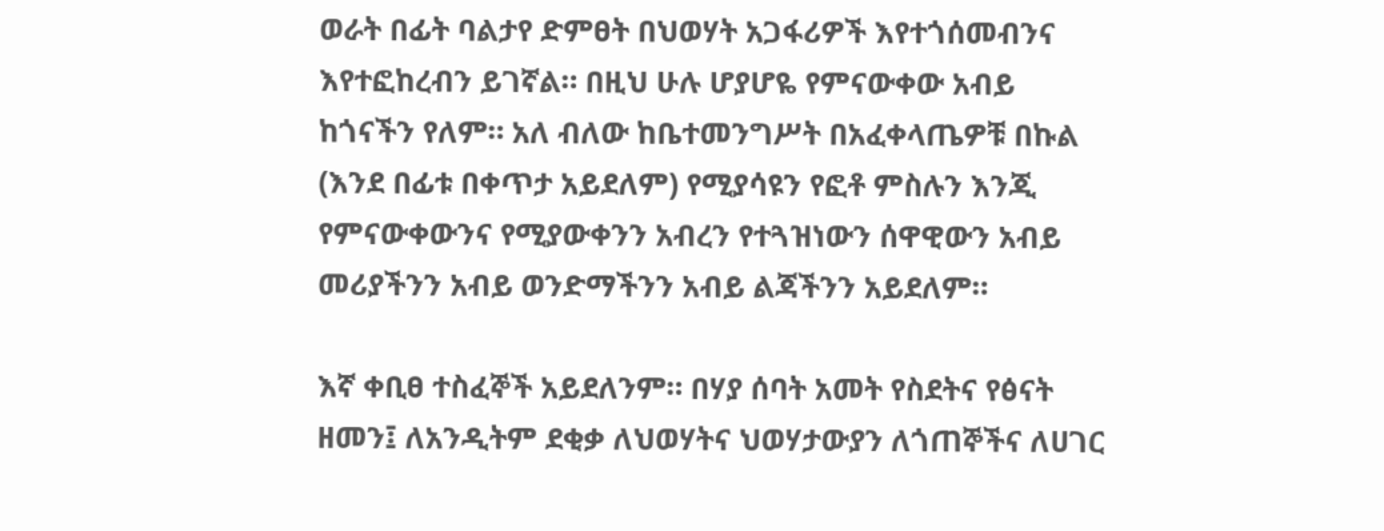ወራት በፊት ባልታየ ድምፀት በህወሃት አጋፋሪዎች እየተጎሰመብንና እየተፎከረብን ይገኛል። በዚህ ሁሉ ሆያሆዬ የምናውቀው አብይ ከጎናችን የለም። አለ ብለው ከቤተመንግሥት በአፈቀላጤዎቹ በኩል (እንደ በፊቱ በቀጥታ አይደለም) የሚያሳዩን የፎቶ ምስሉን እንጂ የምናውቀውንና የሚያውቀንን አብረን የተጓዝነውን ሰዋዊውን አብይ መሪያችንን አብይ ወንድማችንን አብይ ልጃችንን አይደለም።

እኛ ቀቢፀ ተስፈኞች አይደለንም። በሃያ ሰባት አመት የስደትና የፅናት ዘመን፤ ለአንዲትም ደቂቃ ለህወሃትና ህወሃታውያን ለጎጠኞችና ለሀገር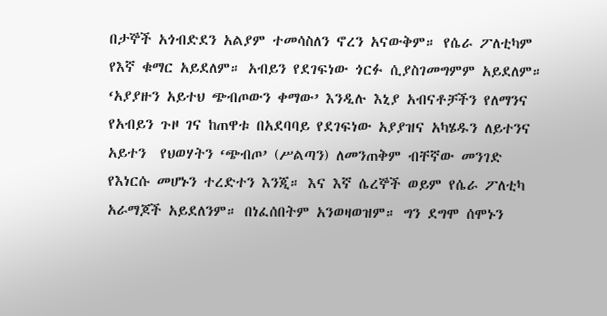በታኞች አጎብድደን አልያም ተመሳስለን ኖረን አናውቅም። የሴራ ፖለቲካም የእኛ ቁማር አይደለም። አብይን የደገፍነው ጎርፉ ሲያስገመግምም አይደለም። ‘አያያዙን አይተህ ጭብጦውን ቀማው’ እንዲሉ እኒያ አብናቶቻችን የለማንና የአብይን ጉዞ ገና ከጠዋቱ በአደባባይ የደገፍነው አያያዝና አካሄዱን ለይተንና አይተን  የህወሃትን ‘ጭብጦ’ (ሥልጣን) ለመንጠቅም ብቸኛው መንገድ የእነርሱ መሆኑን ተረድተን እንጂ። እና እኛ ሴረኞች ወይም የሴራ ፖለቲካ አራማጆች አይደለንም። በነፈሰበትም አንወዛወዝም። ግን ደግሞ ሰሞኑን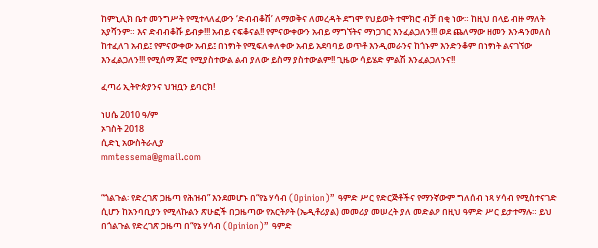ከምኒሊክ ቤተ መንግሥት የሚተላለፈውን ‘ድብብቆሽ’ ለማወቅና ለመረዳት ደግሞ የህይወት ተሞክሮ ብቻ በቂ ነው። ከዚህ በላይ ብዙ ማለት አያሻንም። እና ድብብቆሹ ይብቃ!!! አብይ ናፍቆናል!! የምናውቀውን አብይ ማግኘትና ማነጋገር እንፈልጋለን!!! ወደ ጨለማው ዘመን እንዳንመለስ ከተፈለገ አብይ፤ የምናውቀው አብይ፤ በነፃነት የሚፍለቀለቀው አብይ አደባባይ ወጥቶ እንዲመራንና ከጎኑም እንድንቆም በነፃነት ልናገኘው እንፈልጋለን!!! የሚሰማ ጆሮ የሚያስተውል ልብ ያለው ይስማ ያስተውልም!! ጊዜው ሳይሄድ ምልሽ እንፈልጋለንና!!

ፈጣሪ ኢትዮጵያንና ህዝቧን ይባርክ!

ነሀሴ 2010 ዓ/ም
ኦገስት 2018
ሲድኒ አውስትራሊያ
mmtessema@gmail.com


“ጎልጉል፡ የድረገጽ ጋዜጣ የሕዝብ” እንደመሆኑ በ“የኔ ሃሳብ (Opinion)” ዓምድ ሥር የድርጅቶችና የማንኛውም ግለሰብ ነጻ ሃሳብ የሚስተናገድ ሲሆን ከአንባቢያን የሚላኩልን ጽሁፎች በጋዜጣው የአርትዖት (ኤዲቶሪያል) መመሪያ መሠረት ያለ መድልዖ በዚህ ዓምድ ሥር ይታተማሉ። ይህ በጎልጉል የድረገጽ ጋዜጣ በ“የኔ ሃሳብ (Opinion)” ዓምድ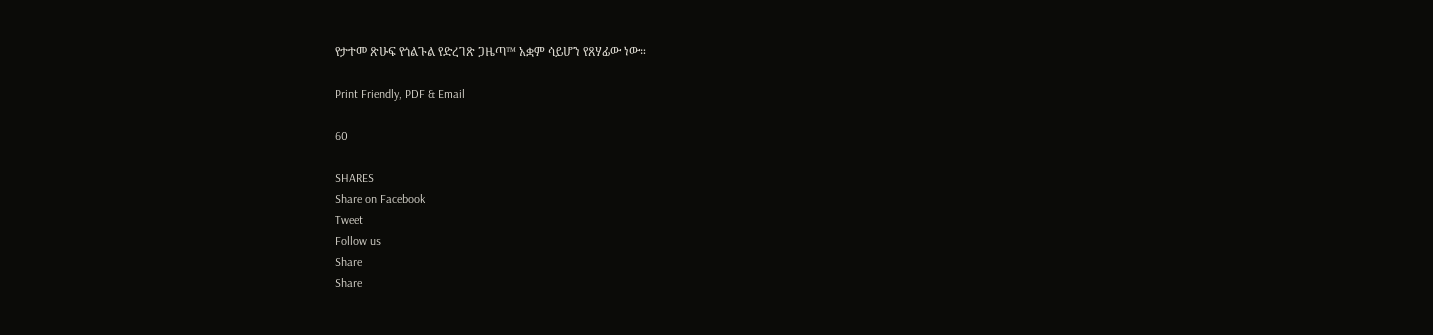የታተመ ጽሁፍ የጎልጉል የድረገጽ ጋዜጣ™ አቋም ሳይሆን የጸሃፊው ነው።

Print Friendly, PDF & Email

60

SHARES
Share on Facebook
Tweet
Follow us
Share
Share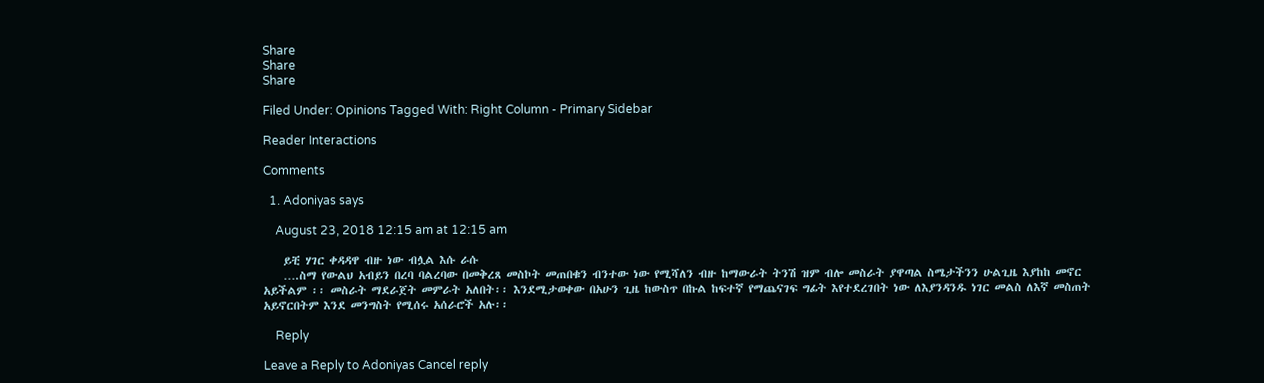Share
Share
Share

Filed Under: Opinions Tagged With: Right Column - Primary Sidebar

Reader Interactions

Comments

  1. Adoniyas says

    August 23, 2018 12:15 am at 12:15 am

    ይቺ ሃገር ቀዳዳዋ ብዙ ነው ብሏል እሱ ራሱ
    ….ስማ የውልህ አብይን በረባ ባልረባው በመቅረጸ መስኮት መጠበቁን ብንተው ነው የሚሻለን ብዙ ከማውራት ትንሽ ዝም ብሎ መስራት ያዋጣል ስሜታችንን ሁልጊዜ እያከከ መኖር አይችልም ፡፡ መስራት ማደራጀት መምራት አለበት፡፡ እንደሚታወቀው በአሁን ጊዜ ከውስጥ በኩል ከፍተኛ የማጨናገፍ ግፊት እየተደረገበት ነው ለእያንዳንዱ ነገር መልስ ለእኛ መስጠት አይኖርበትም እንደ መንግስት የሚሰሩ አሰራሮች አሉ፡፡

    Reply

Leave a Reply to Adoniyas Cancel reply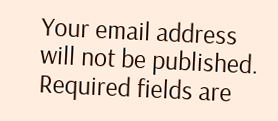Your email address will not be published. Required fields are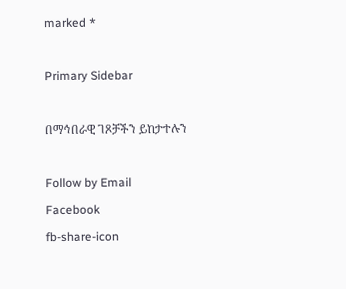marked *

Primary Sidebar

በማኅበራዊ ገጾቻችን ይከታተሉን

Follow by Email
Facebook
fb-share-icon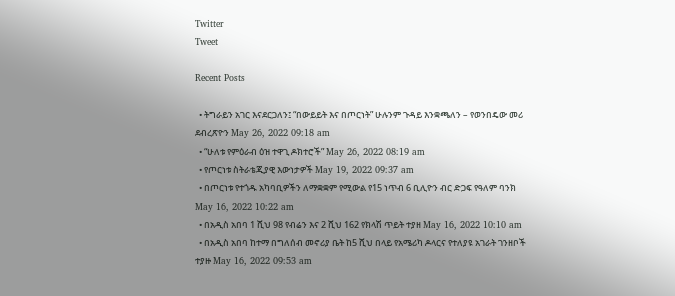Twitter
Tweet

Recent Posts

  • ትግራይን አገር እናደርጋለን፤ “በውይይት እና በጦርነት” ሁሉንም ጉዳይ እንቋጫለን – የወንበዴው መሪ ደብረጽዮን May 26, 2022 09:18 am
  • “ሁለቱ የምዕራብ ዕዝ ተዋጊ ዶክተሮች” May 26, 2022 08:19 am
  • የጦርነቱ ስትራቴጂያዊ እውነታዎች May 19, 2022 09:37 am
  • በጦርነቱ የተጎዱ አካባቢዎችን ለማቋቋም የሚውል የ15 ነጥብ 6 ቢሊዮን ብር ድጋፍ የዓለም ባንክ May 16, 2022 10:22 am
  • በአዲስ አበባ 1 ሺህ 98 የብሬን እና 2 ሺህ 162 የክላሽ ጥይት ተያዘ May 16, 2022 10:10 am
  • በአዲስ አበባ ከተማ በግለሰብ መኖሪያ ቤት ከ5 ሺህ በላይ የአሜሪካ ዶላርና የተለያዩ አገራት ገንዘቦች ተያዙ May 16, 2022 09:53 am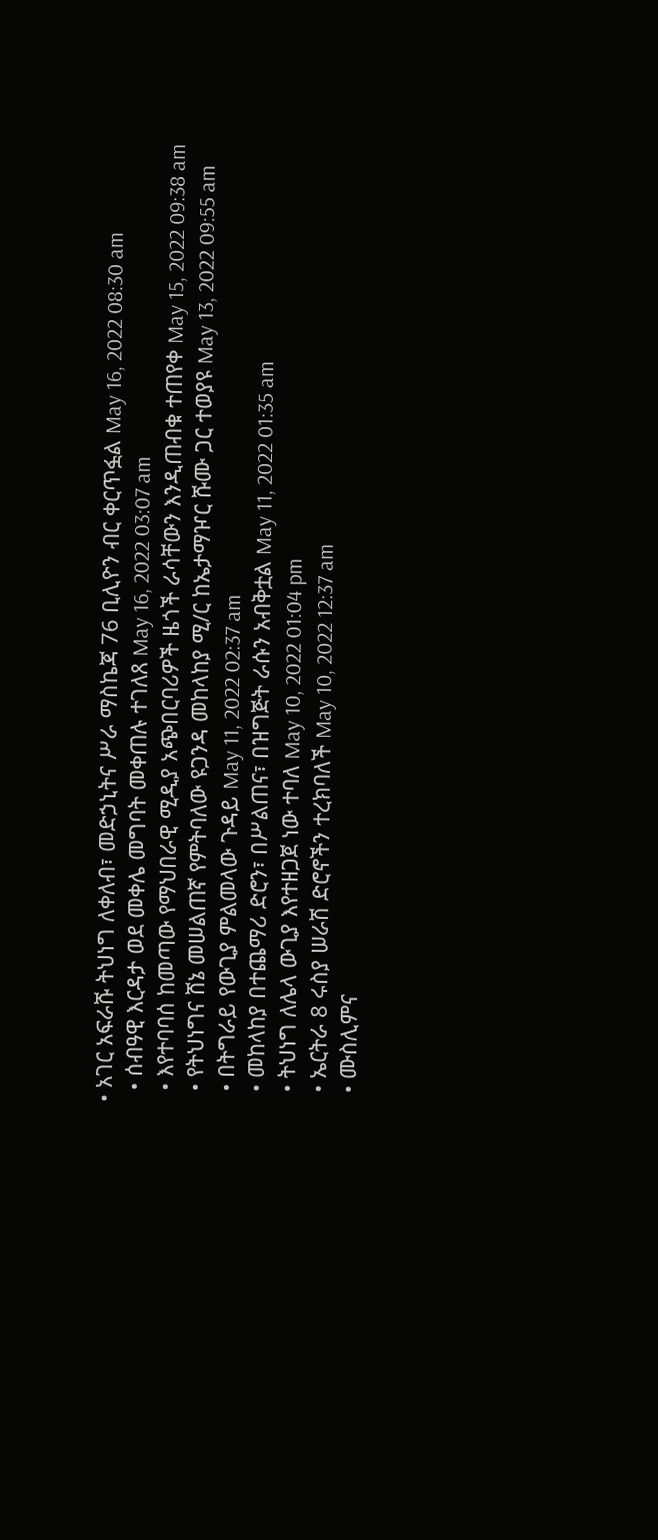• አገር አፍራሹ ትህነግ ለቀለብ፣ መድኃኒትና ሥራ ማስኬጃ 76 ቢሊዮን ብር ቀርጥፏል May 16, 2022 08:30 am
  • ሰብዓዊ እርዳታ ወደ መቀሌ መግባት መቀጠሉ ተገለጸ May 16, 2022 03:07 am
  • እየተባባሰ ከመጣው የማህበራዊ ሚዲያ አጭበርባሪዎች ዜጎች ራሳቸውን እንዲጠብቁ ተጠየቀ May 15, 2022 09:38 am
  • የትህነግና ሸኔ መሠልጠኛ የምትባለው ዩጋንዳ መከላከያ ሚ/ር ከኤታማዦር ሹሙ ጋር ተወያዩ May 13, 2022 09:55 am
  • በትግራይ የውጊያ ምልመላው ጉዳይ May 11, 2022 02:37 am
  • መከላከያ በተጨማሪ ድሮን፣ በሥልጠና፣ በዝግጅት ራሱን አብቅቷል May 11, 2022 01:35 am
  • ትህነግ ለሌላ ውጊያ እየተዘጋጀ ነው ተባለ May 10, 2022 01:04 pm
  • ኤርትራ 8 ሩስያ ሠራሽ ድሮኖችን ተረክባለች May 10, 2022 12:37 am
  • ሙስሊምና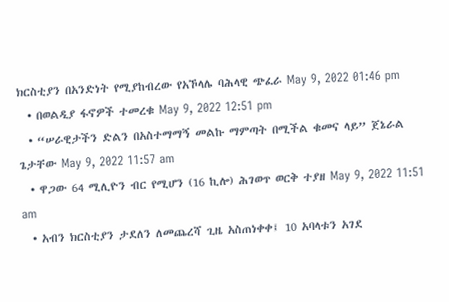ክርስቲያን በአንድነት የሚያከብረው የአኾላሌ ባሕላዊ ጭፈራ May 9, 2022 01:46 pm
  • በወልዲያ ፋኖዎች ተመረቁ May 9, 2022 12:51 pm
  • “ሠራዊታችን ድልን በአስተማማኝ መልኩ ማምጣት በሚችል ቁመና ላይ” ጀኔራል ጌታቸው May 9, 2022 11:57 am
  • ዋጋው 64 ሚሊዮን ብር የሚሆን (16 ኪሎ) ሕገወጥ ወርቅ ተያዘ May 9, 2022 11:51 am
  • አብን ክርስቲያን ታደለን ለመጨረሻ ጊዜ አስጠነቀቀ፤ 10 አባላቱን አገደ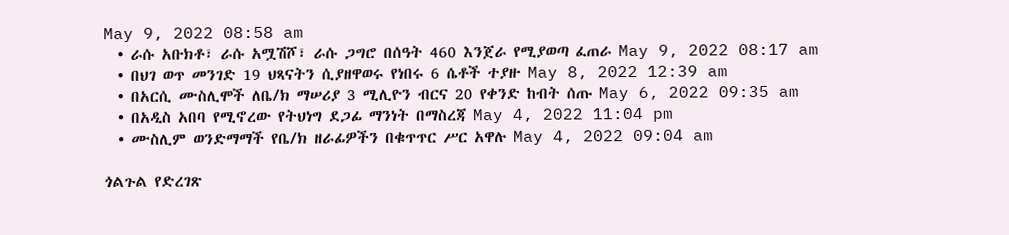May 9, 2022 08:58 am
  • ራሱ አቡክቶ፣ ራሱ አሟሽሾ፣ ራሱ ጋግሮ በሰዓት 460 እንጀራ የሚያወጣ ፈጠራ May 9, 2022 08:17 am
  • በህገ ወጥ መንገድ 19 ህጻናትን ሲያዘዋወሩ የነበሩ 6 ሴቶች ተያዙ May 8, 2022 12:39 am
  • በአርሲ ሙስሊሞች ለቤ/ክ ማሠሪያ 3 ሚሊዮን ብርና 20 የቀንድ ከብት ሰጡ May 6, 2022 09:35 am
  • በአዲስ አበባ የሚኖረው የትህነግ ደጋፊ ማንነት በማስረጃ May 4, 2022 11:04 pm
  • ሙስሊም ወንድማማች የቤ/ክ ዘራፊዎችን በቁጥጥር ሥር አዋሉ May 4, 2022 09:04 am

ጎልጉል የድረገጽ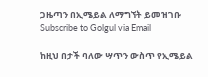ጋዜጣን በኢሜይል ለማግኘት ይመዝገቡ Subscribe to Golgul via Email

ከዚህ በታች ባለው ሣጥን ውስጥ የኢሜይል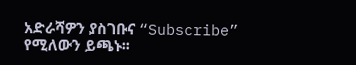አድራሻዎን ያስገቡና “Subscribe” የሚለውን ይጫኑ፡፡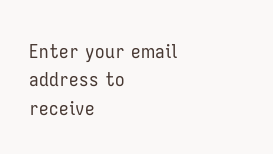Enter your email address to receive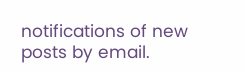notifications of new posts by email.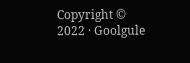Copyright © 2022 · Goolgule